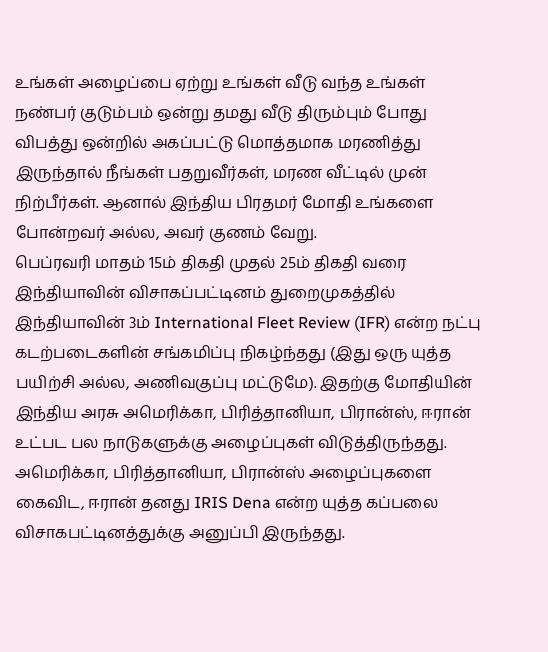உங்கள் அழைப்பை ஏற்று உங்கள் வீடு வந்த உங்கள் நண்பர் குடும்பம் ஒன்று தமது வீடு திரும்பும் போது விபத்து ஒன்றில் அகப்பட்டு மொத்தமாக மரணித்து இருந்தால் நீங்கள் பதறுவீர்கள், மரண வீட்டில் முன் நிற்பீர்கள். ஆனால் இந்திய பிரதமர் மோதி உங்களை போன்றவர் அல்ல, அவர் குணம் வேறு.
பெப்ரவரி மாதம் 15ம் திகதி முதல் 25ம் திகதி வரை இந்தியாவின் விசாகப்பட்டினம் துறைமுகத்தில் இந்தியாவின் 3ம் International Fleet Review (IFR) என்ற நட்பு கடற்படைகளின் சங்கமிப்பு நிகழ்ந்தது (இது ஒரு யுத்த பயிற்சி அல்ல, அணிவகுப்பு மட்டுமே). இதற்கு மோதியின் இந்திய அரசு அமெரிக்கா, பிரித்தானியா, பிரான்ஸ், ஈரான் உட்பட பல நாடுகளுக்கு அழைப்புகள் விடுத்திருந்தது.
அமெரிக்கா, பிரித்தானியா, பிரான்ஸ் அழைப்புகளை கைவிட, ஈரான் தனது IRIS Dena என்ற யுத்த கப்பலை விசாகபட்டினத்துக்கு அனுப்பி இருந்தது.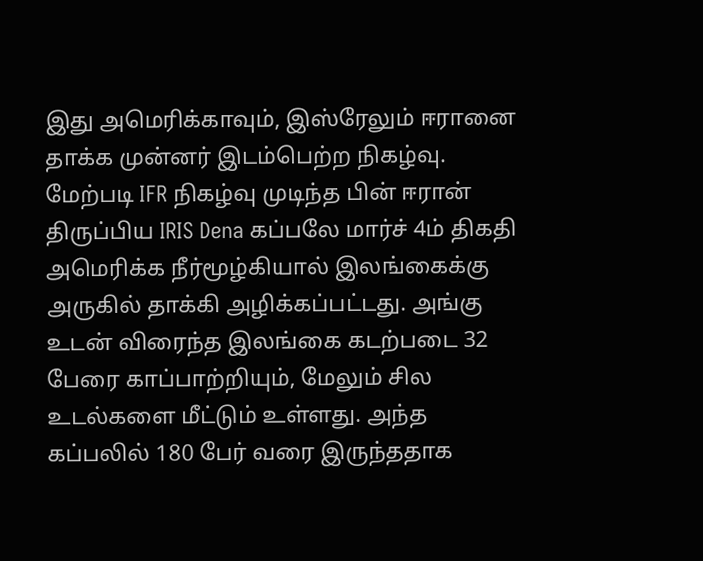இது அமெரிக்காவும், இஸ்ரேலும் ஈரானை தாக்க முன்னர் இடம்பெற்ற நிகழ்வு.
மேற்படி IFR நிகழ்வு முடிந்த பின் ஈரான் திருப்பிய IRIS Dena கப்பலே மார்ச் 4ம் திகதி அமெரிக்க நீர்மூழ்கியால் இலங்கைக்கு அருகில் தாக்கி அழிக்கப்பட்டது. அங்கு உடன் விரைந்த இலங்கை கடற்படை 32 பேரை காப்பாற்றியும், மேலும் சில உடல்களை மீட்டும் உள்ளது. அந்த கப்பலில் 180 பேர் வரை இருந்ததாக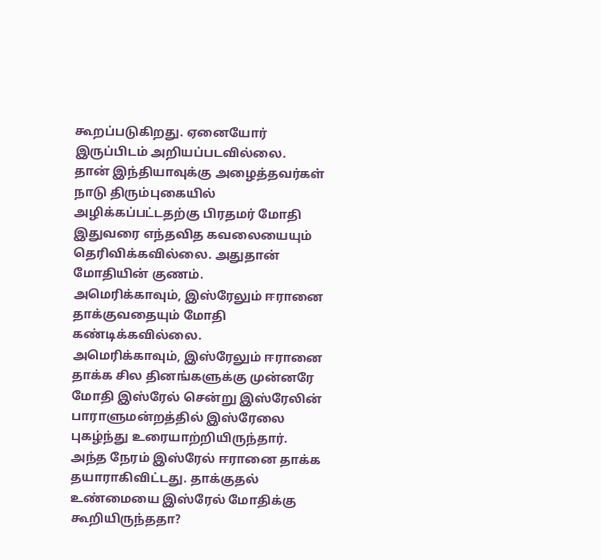கூறப்படுகிறது. ஏனையோர் இருப்பிடம் அறியப்படவில்லை.
தான் இந்தியாவுக்கு அழைத்தவர்கள் நாடு திரும்புகையில் அழிக்கப்பட்டதற்கு பிரதமர் மோதி இதுவரை எந்தவித கவலையையும் தெரிவிக்கவில்லை. அதுதான் மோதியின் குணம்.
அமெரிக்காவும், இஸ்ரேலும் ஈரானை தாக்குவதையும் மோதி கண்டிக்கவில்லை.
அமெரிக்காவும், இஸ்ரேலும் ஈரானை தாக்க சில தினங்களுக்கு முன்னரே மோதி இஸ்ரேல் சென்று இஸ்ரேலின் பாராளுமன்றத்தில் இஸ்ரேலை புகழ்ந்து உரையாற்றியிருந்தார். அந்த நேரம் இஸ்ரேல் ஈரானை தாக்க தயாராகிவிட்டது. தாக்குதல் உண்மையை இஸ்ரேல் மோதிக்கு கூறியிருந்ததா?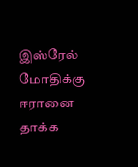இஸ்ரேல் மோதிக்கு ஈரானை தாக்க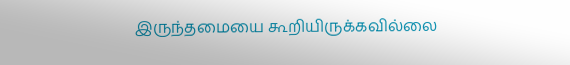இருந்தமையை கூறியிருக்கவில்லை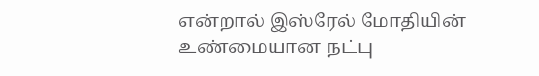என்றால் இஸ்ரேல் மோதியின் உண்மையான நட்பு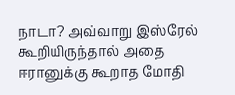நாடா? அவ்வாறு இஸ்ரேல் கூறியிருந்தால் அதை ஈரானுக்கு கூறாத மோதி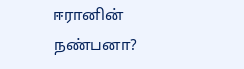ஈரானின் நண்பனா?